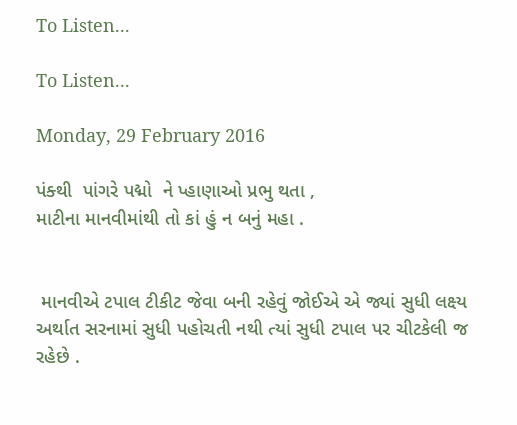To Listen...

To Listen...

Monday, 29 February 2016

પંક્થી  પાંગરે પદ્મો  ને પ્હાણાઓ પ્રભુ થતા ,
માટીના માનવીમાંથી તો કાં હું ન બનું મહા .


 માનવીએ ટપાલ ટીકીટ જેવા બની રહેવું જોઈએ એ જ્યાં સુધી લક્ષ્ય અર્થાત સરનામાં સુધી પહોચતી નથી ત્યાં સુધી ટપાલ પર ચીટકેલી જ રહેછે .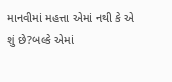માનવીમાં મહત્તા એમાં નથી કે એ શું છે?બલ્કે એમાં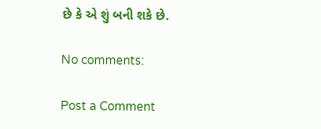છે કે એ શું બની શકે છે.

No comments:

Post a Comment